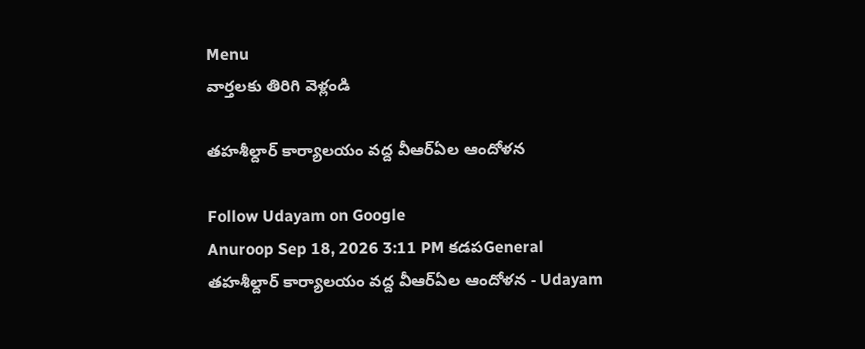Menu
వార్తలకు తిరిగి వెళ్లండి

తహశీల్దార్‌ కార్యాలయం వద్ద వీఆర్ఏల ఆందోళన

Follow Udayam on Google
Anuroop Sep 18, 2026 3:11 PM కడపGeneral
తహశీల్దార్‌ కార్యాలయం వద్ద వీఆర్ఏల ఆందోళన - Udayam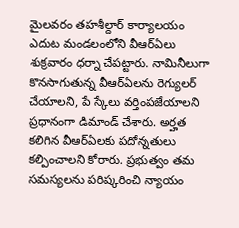మైలవరం తహశీల్దార్‌ కార్యాలయం ఎదుట మండలంలోని వీఆర్ఏలు శుక్రవారం ధర్నా చేపట్టారు. నామినీలుగా కొనసాగుతున్న వీఆర్ఏలను రెగ్యులర్‌ చేయాలని, పే స్కేలు వర్తింపజేయాలని ప్రధానంగా డిమాండ్‌ చేశారు. అర్హత కలిగిన వీఆర్ఏలకు పదోన్నతులు కల్పించాలని కోరారు. ప్రభుత్వం తమ సమస్యలను పరిష్కరించి న్యాయం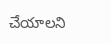చేయాలని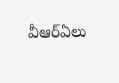వీఆర్ఏలు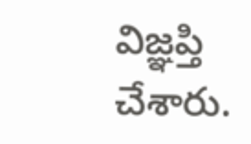విజ్ఞప్తి చేశారు.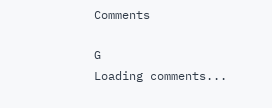Comments

G
Loading comments...